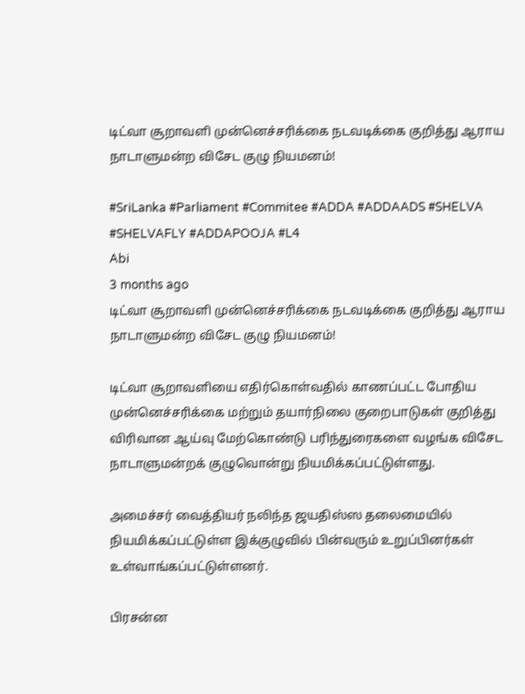டிட்வா சூறாவளி முன்னெச்சரிக்கை நடவடிக்கை குறித்து ஆராய நாடாளுமன்ற விசேட குழு நியமனம்!

#SriLanka #Parliament #Commitee #ADDA #ADDAADS #SHELVA #SHELVAFLY #ADDAPOOJA #L4
Abi
3 months ago
டிட்வா சூறாவளி முன்னெச்சரிக்கை நடவடிக்கை குறித்து ஆராய நாடாளுமன்ற விசேட குழு நியமனம்!

டிட்வா சூறாவளியை எதிர்கொள்வதில் காணப்பட்ட போதிய முன்னெச்சரிக்கை மற்றும் தயார்நிலை குறைபாடுகள் குறித்து விரிவான ஆய்வு மேற்கொண்டு பரிந்துரைகளை வழங்க விசேட நாடாளுமன்றக் குழுவொன்று நியமிக்கப்பட்டுள்ளது.

அமைச்சர் வைத்தியர் நலிந்த ஜயதிஸ்ஸ தலைமையில் நியமிக்கப்பட்டுள்ள இக்குழுவில் பின்வரும் உறுப்பினர்கள் உள்வாங்கப்பட்டுள்ளனர்.

பிரசன்ன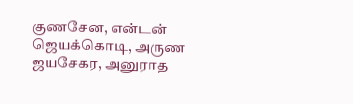குணசேன, என்டன் ஜெயக்கொடி, அருண ஜயசேகர, அனுராத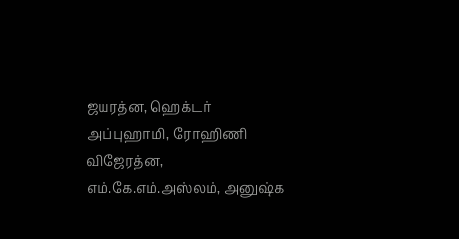ஜயரத்ன, ஹெக்டர் அப்புஹாமி, ரோஹிணி விஜேரத்ன, எம்.கே.எம்.அஸ்லம், அனுஷ்க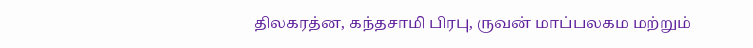திலகரத்ன, கந்தசாமி பிரபு, ருவன் மாப்பலகம மற்றும்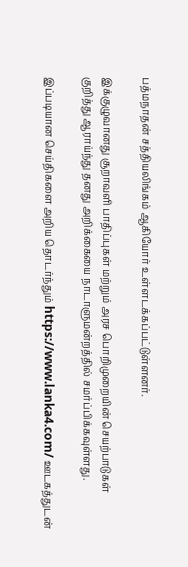பத்மநாதன் சத்தியலிங்கம் ஆகியோர் உள்ளடக்கப்பட்டுள்ளனர்.

இக்குழுவானது சூறாவளி பாதிப்புகள் மற்றும் அரச பொறிமுறையின் செயற்பாடுகள் குறித்து ஆராய்ந்து தனது அறிக்கையை நாடாளுமன்றத்தில் சமர்ப்பிக்கவுள்ளது.

இப்படியான செய்திகளை அறிய தொடர்ந்தும் https://www.lanka4.com/ ஊடகத்துடன்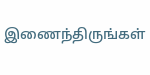இணைந்திருங்கள்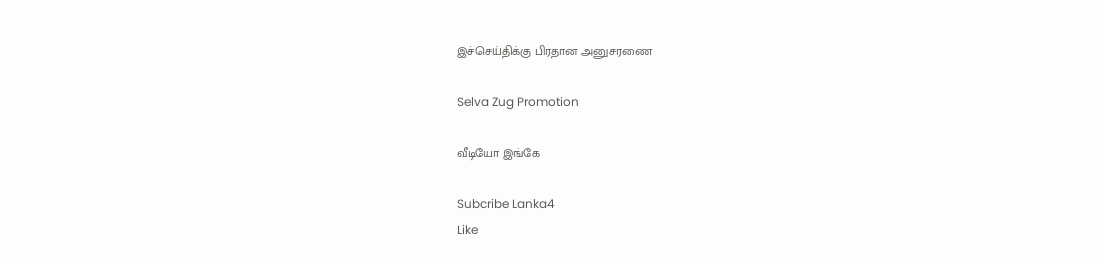இச்செய்திக்கு பிரதான அனுசரணை

Selva Zug Promotion

வீடியோ இங்கே

Subcribe Lanka4
Like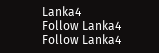Lanka4
Follow Lanka4
Follow Lanka4